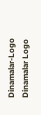Dinamalar-Logo
Dinamalar Logo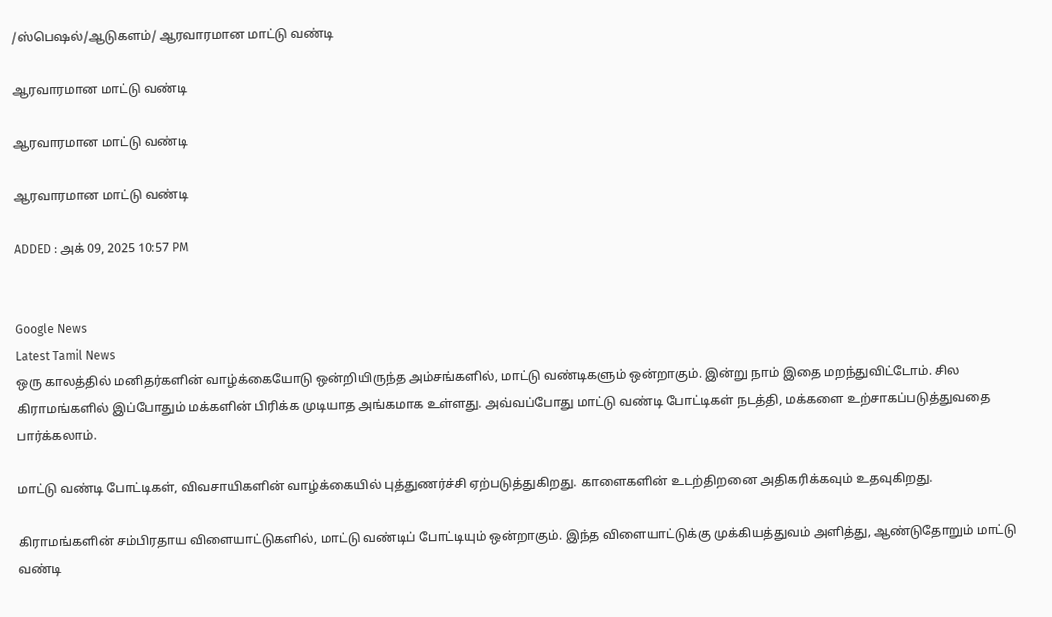/ஸ்பெஷல்/ஆடுகளம்/ ஆரவாரமான மாட்டு வண்டி

ஆரவாரமான மாட்டு வண்டி

ஆரவாரமான மாட்டு வண்டி

ஆரவாரமான மாட்டு வண்டி

ADDED : அக் 09, 2025 10:57 PM


Google News
Latest Tamil News
ஒரு காலத்தில் மனிதர்களின் வாழ்க்கையோடு ஒன்றியிருந்த அம்சங்களில், மாட்டு வண்டிகளும் ஒன்றாகும். இன்று நாம் இதை மறந்துவிட்டோம். சில கிராமங்களில் இப்போதும் மக்களின் பிரிக்க முடியாத அங்கமாக உள்ளது. அவ்வப்போது மாட்டு வண்டி போட்டிகள் நடத்தி, மக்களை உற்சாகப்படுத்துவதை பார்க்கலாம்.

மாட்டு வண்டி போட்டிகள், விவசாயிகளின் வாழ்க்கையில் புத்துணர்ச்சி ஏற்படுத்துகிறது. காளைகளின் உடற்திறனை அதிகரிக்கவும் உதவுகிறது.

கிராமங்களின் சம்பிரதாய விளையாட்டுகளில், மாட்டு வண்டிப் போட்டியும் ஒன்றாகும். இந்த விளையாட்டுக்கு முக்கியத்துவம் அளித்து, ஆண்டுதோறும் மாட்டு வண்டி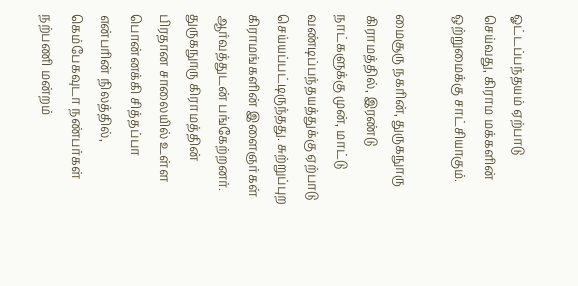ஓட்டப்பந்தயம் ஏற்பாடு செய்வது, கிராம மக்களின் ஒற்றுமைக்கு சாட்சியாகும்.

மைசூரு நகரின், துருகநுாரு கிராமத்தில், இரண்டு நாட்களுக்கு முன், மாட்டு வண்டிப்பந்தயத்துக்கு ஏற்பாடு செய்யப்பட்டிருந்தது. சுற்றுப்புற கிராமங்களின் இளைஞர்கள் ஆர்வத்துடன் பங்கேற்றனர். துருகநுாரு கிராமத்தின் பிரதான சாலையில் உள்ள பொன்னக்கி சித்தப்பா என்பரின் நிலத்தில், கெம்பேகவுடா நண்பர்கள் நற்பணி மன்றம்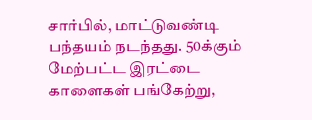சார்பில், மாட்டுவண்டி பந்தயம் நடந்தது. 50க்கும் மேற்பட்ட இரட்டை காளைகள் பங்கேற்று,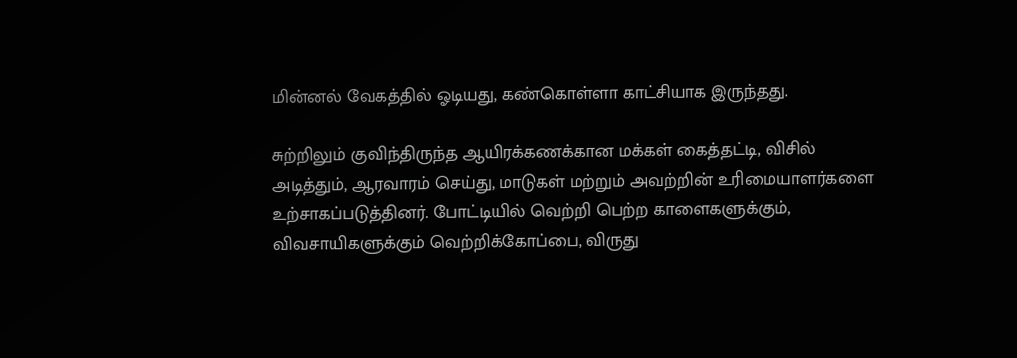மின்னல் வேகத்தில் ஓடியது, கண்கொள்ளா காட்சியாக இருந்தது.

சுற்றிலும் குவிந்திருந்த ஆயிரக்கணக்கான மக்கள் கைத்தட்டி, விசில் அடித்தும், ஆரவாரம் செய்து, மாடுகள் மற்றும் அவற்றின் உரிமையாளர்களை உற்சாகப்படுத்தினர். போட்டியில் வெற்றி பெற்ற காளைகளுக்கும், விவசாயிகளுக்கும் வெற்றிக்கோப்பை, விருது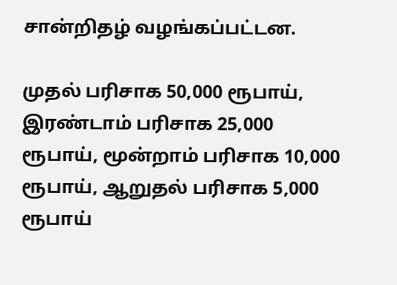சான்றிதழ் வழங்கப்பட்டன.

முதல் பரிசாக 50,000 ரூபாய், இரண்டாம் பரிசாக 25,000 ரூபாய், மூன்றாம் பரிசாக 10,000 ரூபாய், ஆறுதல் பரிசாக 5,000 ரூபாய்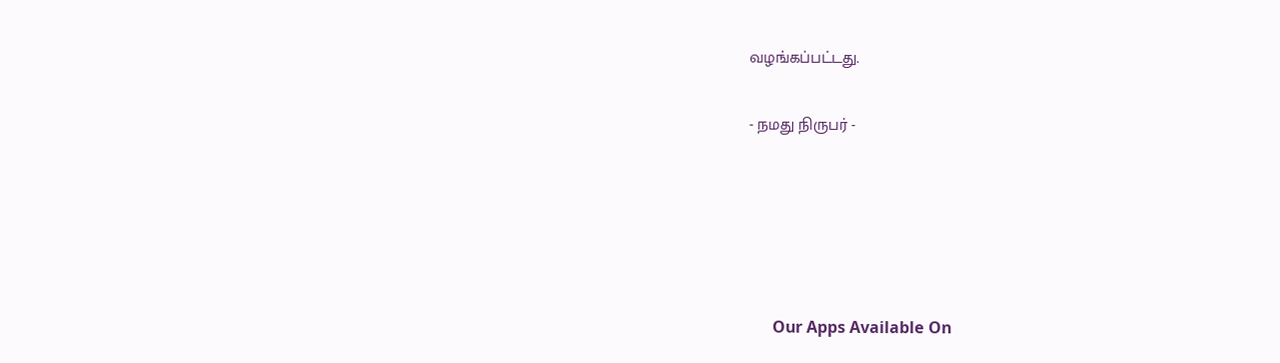வழங்கப்பட்டது.

- நமது நிருபர் -





      Our Apps Available On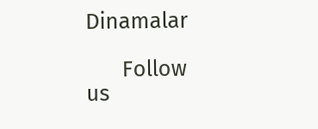Dinamalar

      Follow us